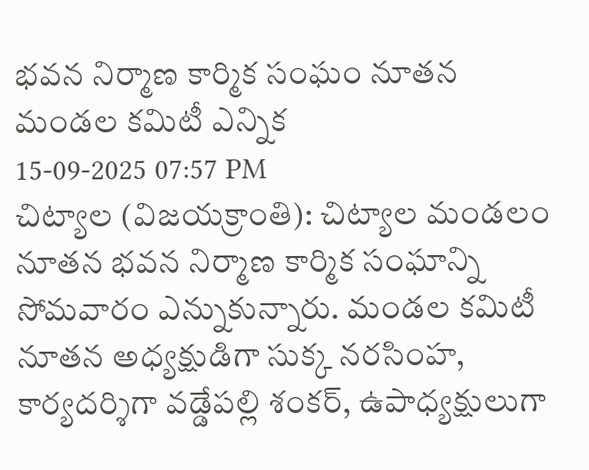భవన నిర్మాణ కార్మిక సంఘం నూతన మండల కమిటీ ఎన్నిక
15-09-2025 07:57 PM
చిట్యాల (విజయక్రాంతి): చిట్యాల మండలం నూతన భవన నిర్మాణ కార్మిక సంఘాన్ని సోమవారం ఎన్నుకున్నారు. మండల కమిటీ నూతన అధ్యక్షుడిగా సుక్క నరసింహ, కార్యదర్శిగా వడ్డేపల్లి శంకర్, ఉపాధ్యక్షులుగా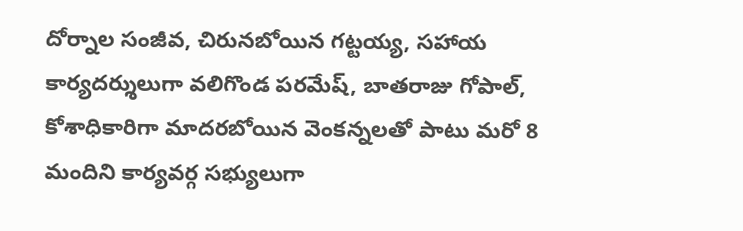దోర్నాల సంజీవ, చిరునబోయిన గట్టయ్య, సహాయ కార్యదర్శులుగా వలిగొండ పరమేష్, బాతరాజు గోపాల్, కోశాధికారిగా మాదరబోయిన వెంకన్నలతో పాటు మరో 8 మందిని కార్యవర్గ సభ్యులుగా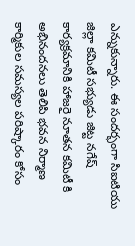ఎన్నుకున్నారు. ఈ సందర్భంగా సిఐటియు జిల్లా కమిటీ సభ్యుడు జిట్ట నగేష్ కార్యక్రమానికి హాజరై నూతన కమిటీ కి అభినందనలు తెలిపి భవన నిర్మాణ కార్మికుల సమస్యల పరిష్కారం కోసం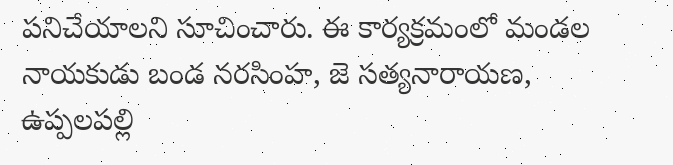పనిచేయాలని సూచించారు. ఈ కార్యక్రమంలో మండల నాయకుడు బండ నరసింహ, జె సత్యనారాయణ, ఉప్పలపల్లి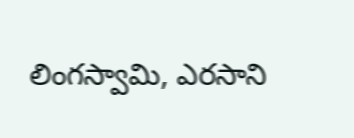లింగస్వామి, ఎరసాని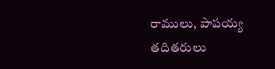రాములు, పాపయ్య తదితరులు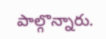పాల్గొన్నారు.